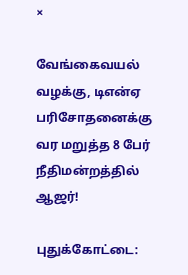×

வேங்கைவயல் வழக்கு, டிஎன்ஏ பரிசோதனைக்கு வர மறுத்த 8 பேர் நீதிமன்றத்தில் ஆஜர்!

புதுக்கோட்டை: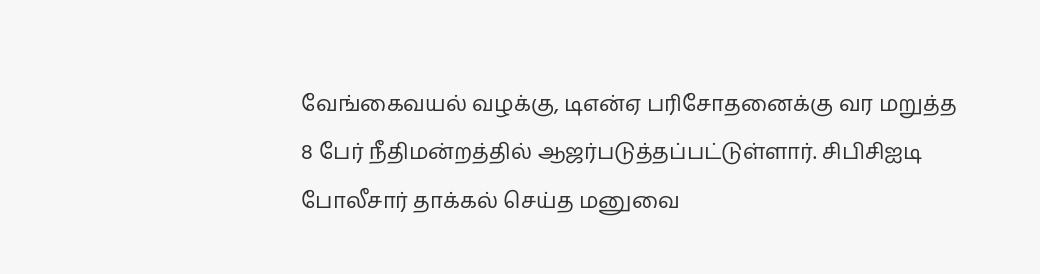வேங்கைவயல் வழக்கு, டிஎன்ஏ பரிசோதனைக்கு வர மறுத்த 8 பேர் நீதிமன்றத்தில் ஆஜர்படுத்தப்பட்டுள்ளார். சிபிசிஐடி போலீசார் தாக்கல் செய்த மனுவை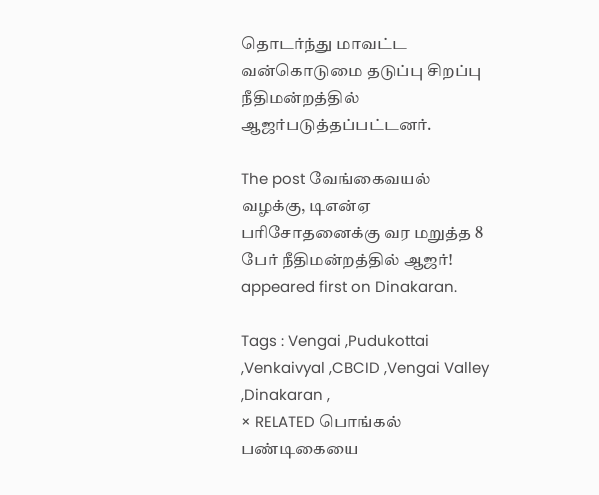தொடர்ந்து மாவட்ட வன்கொடுமை தடுப்பு சிறப்பு நீதிமன்றத்தில் ஆஜர்படுத்தப்பட்டனர்.

The post வேங்கைவயல் வழக்கு, டிஎன்ஏ பரிசோதனைக்கு வர மறுத்த 8 பேர் நீதிமன்றத்தில் ஆஜர்! appeared first on Dinakaran.

Tags : Vengai ,Pudukottai ,Venkaivyal ,CBCID ,Vengai Valley ,Dinakaran ,
× RELATED பொங்கல் பண்டிகையை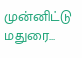முன்னிட்டு மதுரை...